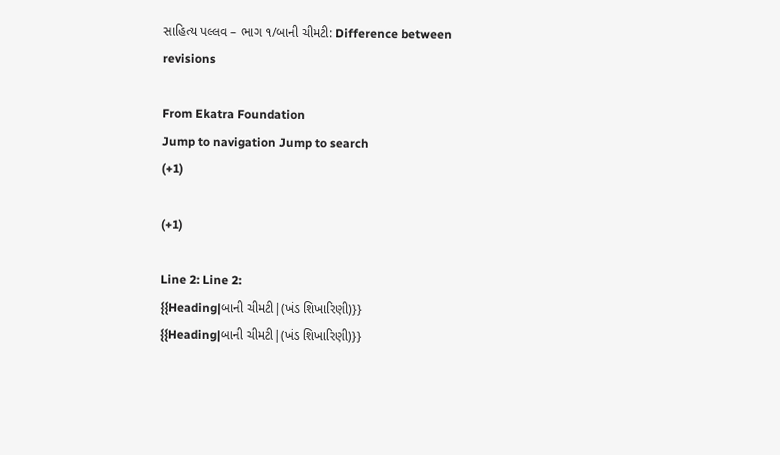સાહિત્ય પલ્લવ – ભાગ ૧/બાની ચીમટી: Difference between revisions

From Ekatra Foundation
Jump to navigation Jump to search
(+1)

(+1)

Line 2: Line 2:
{{Heading|બાની ચીમટી|(ખંડ શિખારિણી)}}
{{Heading|બાની ચીમટી|(ખંડ શિખારિણી)}}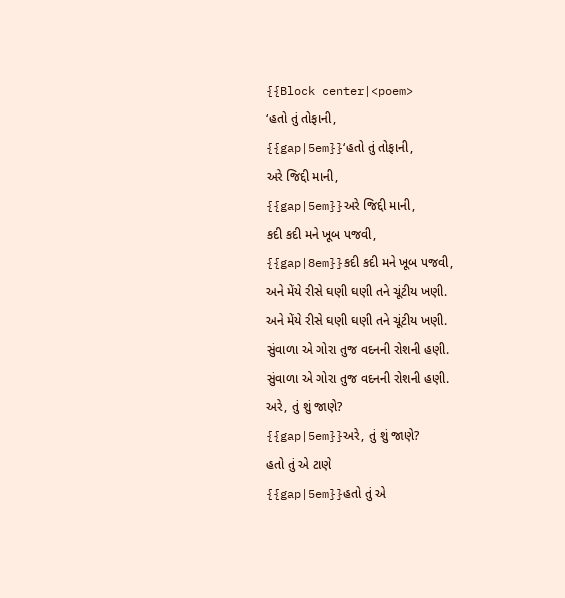{{Block center|<poem>
‘હતો તું તોફાની,
{{gap|5em}}‘હતો તું તોફાની,
અરે જિદ્દી માની,
{{gap|5em}}અરે જિદ્દી માની,
કદી કદી મને ખૂબ પજવી,
{{gap|8em}}કદી કદી મને ખૂબ પજવી,
અને મેંયે રીસે ઘણી ઘણી તને ચૂંટીય ખણી.
અને મેંયે રીસે ઘણી ઘણી તને ચૂંટીય ખણી.
સુંવાળા એ ગોરા તુજ વદનની રોશની હણી.
સુંવાળા એ ગોરા તુજ વદનની રોશની હણી.
અરે, તું શું જાણે?
{{gap|5em}}અરે, તું શું જાણે?
હતો તું એ ટાણે
{{gap|5em}}હતો તું એ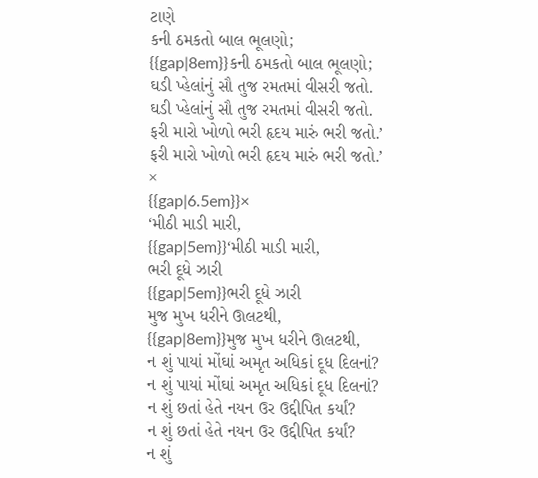ટાણે
કની ઠમકતો બાલ ભૂલણો;
{{gap|8em}}કની ઠમકતો બાલ ભૂલણો;
ઘડી પ્હેલાંનું સૌ તુજ રમતમાં વીસરી જતો.
ઘડી પ્હેલાંનું સૌ તુજ રમતમાં વીસરી જતો.
ફરી મારો ખોળો ભરી હૃદય મારું ભરી જતો.’
ફરી મારો ખોળો ભરી હૃદય મારું ભરી જતો.’
×
{{gap|6.5em}}×
‘મીઠી માડી મારી,
{{gap|5em}}‘મીઠી માડી મારી,
ભરી દૂધે ઝારી
{{gap|5em}}ભરી દૂધે ઝારી
મુજ મુખ ધરીને ઊલટથી,
{{gap|8em}}મુજ મુખ ધરીને ઊલટથી,
ન શું પાયાં મોંઘાં અમૃત અધિકાં દૂધ દિલનાં?
ન શું પાયાં મોંઘાં અમૃત અધિકાં દૂધ દિલનાં?
ન શું છતાં હેતે નયન ઉર ઉદ્દીપિત કર્યાં?
ન શું છતાં હેતે નયન ઉર ઉદ્દીપિત કર્યાં?
ન શું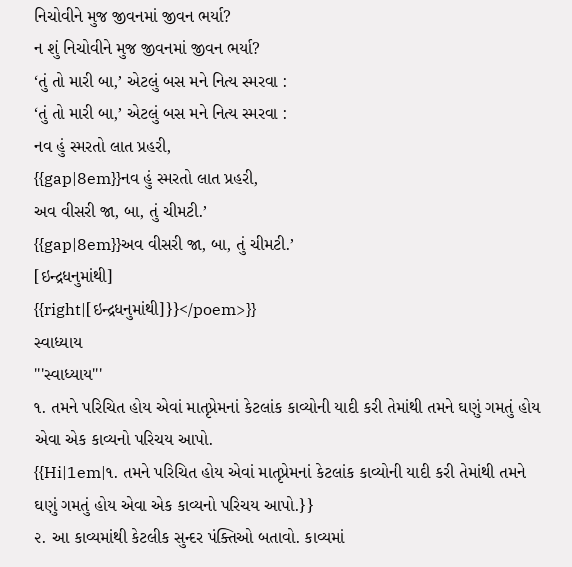નિચોવીને મુજ જીવનમાં જીવન ભર્યા?
ન શું નિચોવીને મુજ જીવનમાં જીવન ભર્યા?
‘તું તો મારી બા,’ એટલું બસ મને નિત્ય સ્મરવા :
‘તું તો મારી બા,’ એટલું બસ મને નિત્ય સ્મરવા :
નવ હું સ્મરતો લાત પ્રહરી,
{{gap|8em}}નવ હું સ્મરતો લાત પ્રહરી,
અવ વીસરી જા, બા, તું ચીમટી.’
{{gap|8em}}અવ વીસરી જા, બા, તું ચીમટી.’
[ઇન્દ્રધનુમાંથી]
{{right|[ઇન્દ્રધનુમાંથી]}}</poem>}}
સ્વાધ્યાય
'''સ્વાધ્યાય'''
૧. તમને પરિચિત હોય એવાં માતૃપ્રેમનાં કેટલાંક કાવ્યોની યાદી કરી તેમાંથી તમને ઘણું ગમતું હોય એવા એક કાવ્યનો પરિચય આપો.
{{Hi|1em|૧. તમને પરિચિત હોય એવાં માતૃપ્રેમનાં કેટલાંક કાવ્યોની યાદી કરી તેમાંથી તમને ઘણું ગમતું હોય એવા એક કાવ્યનો પરિચય આપો.}}
૨. આ કાવ્યમાંથી કેટલીક સુન્દર પંક્તિઓ બતાવો. કાવ્યમાં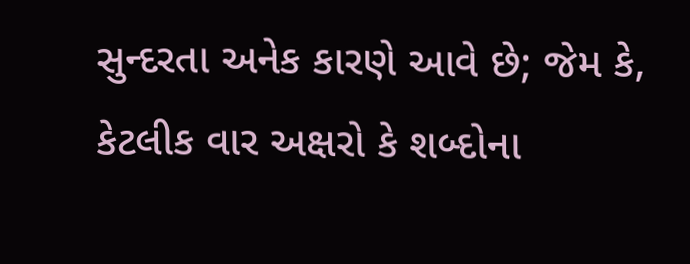સુન્દરતા અનેક કારણે આવે છે; જેમ કે, કેટલીક વાર અક્ષરો કે શબ્દોના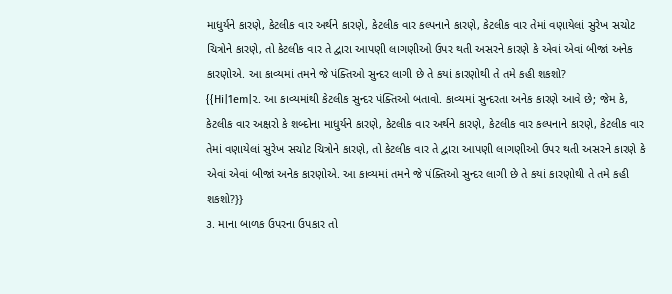માધુર્યને કારણે, કેટલીક વાર અર્થને કારણે, કેટલીક વાર કલ્પનાને કારણે, કેટલીક વાર તેમાં વણાયેલાં સુરેખ સચોટ ચિત્રોને કારણે, તો કેટલીક વાર તે દ્વારા આપણી લાગણીઓ ઉપર થતી અસરને કારણે કે એવાં એવાં બીજાં અનેક કારણોએ. આ કાવ્યમાં તમને જે પંક્તિઓ સુન્દર લાગી છે તે કયાં કારણોથી તે તમે કહી શકશો?
{{Hi|1em|૨. આ કાવ્યમાંથી કેટલીક સુન્દર પંક્તિઓ બતાવો. કાવ્યમાં સુન્દરતા અનેક કારણે આવે છે; જેમ કે, કેટલીક વાર અક્ષરો કે શબ્દોના માધુર્યને કારણે, કેટલીક વાર અર્થને કારણે, કેટલીક વાર કલ્પનાને કારણે, કેટલીક વાર તેમાં વણાયેલાં સુરેખ સચોટ ચિત્રોને કારણે, તો કેટલીક વાર તે દ્વારા આપણી લાગણીઓ ઉપર થતી અસરને કારણે કે એવાં એવાં બીજાં અનેક કારણોએ. આ કાવ્યમાં તમને જે પંક્તિઓ સુન્દર લાગી છે તે કયાં કારણોથી તે તમે કહી શકશો?}}
૩. માના બાળક ઉપરના ઉપકાર તો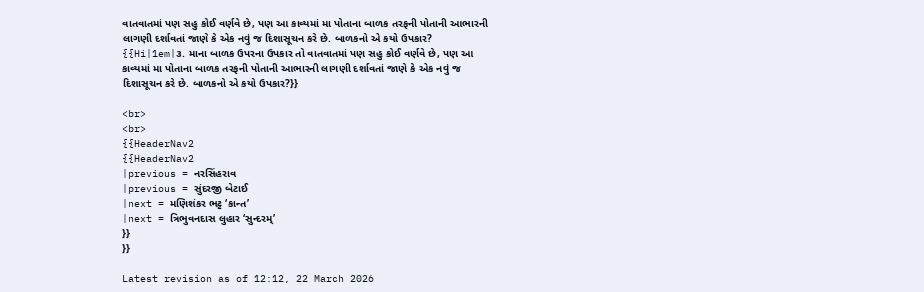વાતવાતમાં પણ સહુ કોઈ વર્ણવે છે, પણ આ કાવ્યમાં મા પોતાના બાળક તરફની પોતાની આભારની લાગણી દર્શાવતાં જાણે કે એક નવું જ દિશાસૂચન કરે છે. બાળકનો એ કયો ઉપકાર?
{{Hi|1em|૩. માના બાળક ઉપરના ઉપકાર તો વાતવાતમાં પણ સહુ કોઈ વર્ણવે છે, પણ આ કાવ્યમાં મા પોતાના બાળક તરફની પોતાની આભારની લાગણી દર્શાવતાં જાણે કે એક નવું જ દિશાસૂચન કરે છે. બાળકનો એ કયો ઉપકાર?}}

<br>
<br>
{{HeaderNav2
{{HeaderNav2
|previous = નરસિંહરાવ
|previous = સુંદરજી બેટાઈ
|next = મણિશંકર ભટ્ટ ‘કાન્ત’
|next = ત્રિભુવનદાસ લુહાર ‘સુન્દરમ્’
}}
}}

Latest revision as of 12:12, 22 March 2026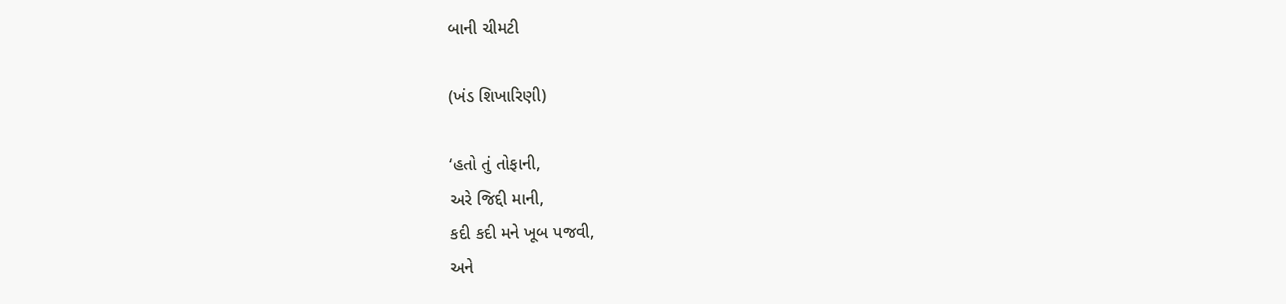બાની ચીમટી

(ખંડ શિખારિણી)

‘હતો તું તોફાની,
અરે જિદ્દી માની,
કદી કદી મને ખૂબ પજવી,
અને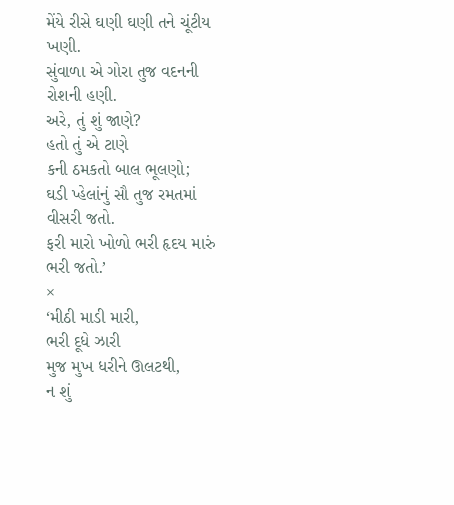મેંયે રીસે ઘણી ઘણી તને ચૂંટીય ખણી.
સુંવાળા એ ગોરા તુજ વદનની રોશની હણી.
અરે, તું શું જાણે?
હતો તું એ ટાણે
કની ઠમકતો બાલ ભૂલણો;
ઘડી પ્હેલાંનું સૌ તુજ રમતમાં વીસરી જતો.
ફરી મારો ખોળો ભરી હૃદય મારું ભરી જતો.’
×
‘મીઠી માડી મારી,
ભરી દૂધે ઝારી
મુજ મુખ ધરીને ઊલટથી,
ન શું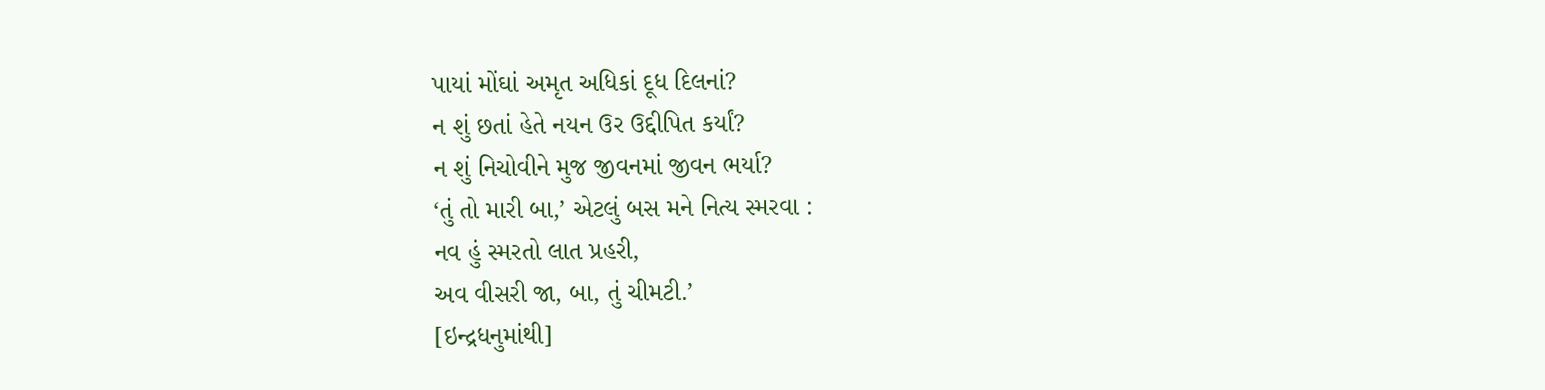પાયાં મોંઘાં અમૃત અધિકાં દૂધ દિલનાં?
ન શું છતાં હેતે નયન ઉર ઉદ્દીપિત કર્યાં?
ન શું નિચોવીને મુજ જીવનમાં જીવન ભર્યા?
‘તું તો મારી બા,’ એટલું બસ મને નિત્ય સ્મરવા :
નવ હું સ્મરતો લાત પ્રહરી,
અવ વીસરી જા, બા, તું ચીમટી.’
[ઇન્દ્રધનુમાંથી]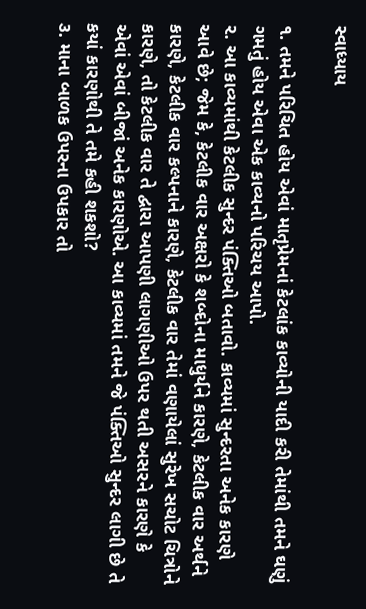સ્વાધ્યાય

૧. તમને પરિચિત હોય એવાં માતૃપ્રેમનાં કેટલાંક કાવ્યોની યાદી કરી તેમાંથી તમને ઘણું ગમતું હોય એવા એક કાવ્યનો પરિચય આપો.
૨. આ કાવ્યમાંથી કેટલીક સુન્દર પંક્તિઓ બતાવો. કાવ્યમાં સુન્દરતા અનેક કારણે આવે છે; જેમ કે, કેટલીક વાર અક્ષરો કે શબ્દોના માધુર્યને કારણે, કેટલીક વાર અર્થને કારણે, કેટલીક વાર કલ્પનાને કારણે, કેટલીક વાર તેમાં વણાયેલાં સુરેખ સચોટ ચિત્રોને કારણે, તો કેટલીક વાર તે દ્વારા આપણી લાગણીઓ ઉપર થતી અસરને કારણે કે એવાં એવાં બીજાં અનેક કારણોએ. આ કાવ્યમાં તમને જે પંક્તિઓ સુન્દર લાગી છે તે કયાં કારણોથી તે તમે કહી શકશો?
૩. માના બાળક ઉપરના ઉપકાર તો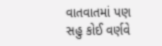વાતવાતમાં પણ સહુ કોઈ વર્ણવે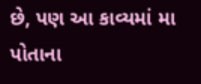છે, પણ આ કાવ્યમાં મા પોતાના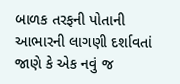બાળક તરફની પોતાની આભારની લાગણી દર્શાવતાં જાણે કે એક નવું જ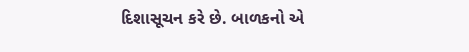દિશાસૂચન કરે છે. બાળકનો એ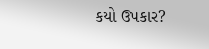કયો ઉપકાર?